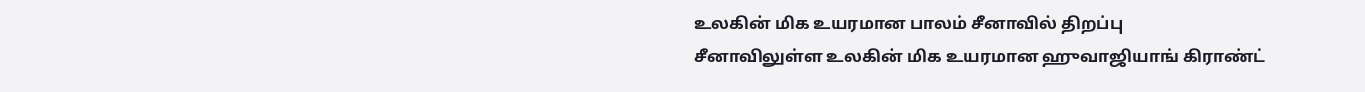உலகின் மிக உயரமான பாலம் சீனாவில் திறப்பு
சீனாவிலுள்ள உலகின் மிக உயரமான ஹுவாஜியாங் கிராண்ட்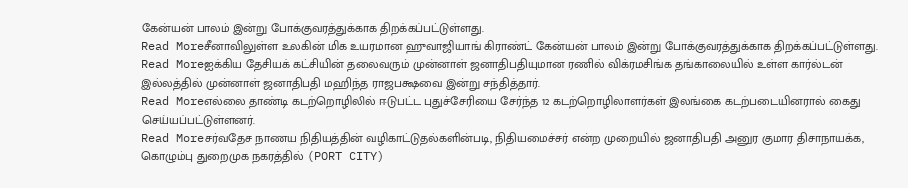கேன்யன் பாலம் இன்று போக்குவரத்துக்காக திறக்கப்பட்டுள்ளது.
Read Moreசீனாவிலுள்ள உலகின் மிக உயரமான ஹுவாஜியாங் கிராண்ட் கேன்யன் பாலம் இன்று போக்குவரத்துக்காக திறக்கப்பட்டுள்ளது.
Read Moreஐக்கிய தேசியக் கட்சியின் தலைவரும் முன்னாள் ஜனாதிபதியுமான ரணில் விக்ரமசிங்க தங்காலையில் உள்ள கார்ல்டன் இல்லத்தில் முன்னாள் ஜனாதிபதி மஹிந்த ராஜபக்ஷவை இன்று சந்தித்தார்.
Read Moreஎல்லை தாண்டி கடற்றொழிலில் ஈடுபட்ட புதுச்சேரியை சேர்ந்த 12 கடற்றொழிலாளர்கள் இலங்கை கடற்படையினரால் கைது செய்யப்பட்டுள்ளனர்.
Read Moreசர்வதேச நாணய நிதியத்தின் வழிகாட்டுதல்களின்படி, நிதியமைச்சர் என்ற முறையில் ஜனாதிபதி அனுர குமார திசாநாயக்க, கொழும்பு துறைமுக நகரத்தில் (PORT CITY)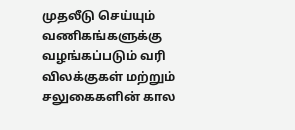முதலீடு செய்யும் வணிகங்களுக்கு வழங்கப்படும் வரி விலக்குகள் மற்றும் சலுகைகளின் கால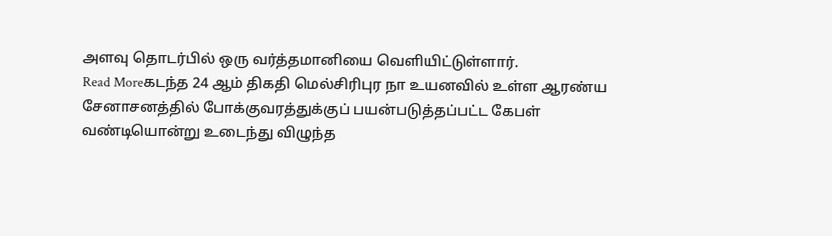அளவு தொடர்பில் ஒரு வர்த்தமானியை வெளியிட்டுள்ளார்.
Read Moreகடந்த 24 ஆம் திகதி மெல்சிரிபுர நா உயனவில் உள்ள ஆரண்ய சேனாசனத்தில் போக்குவரத்துக்குப் பயன்படுத்தப்பட்ட கேபள் வண்டியொன்று உடைந்து விழுந்த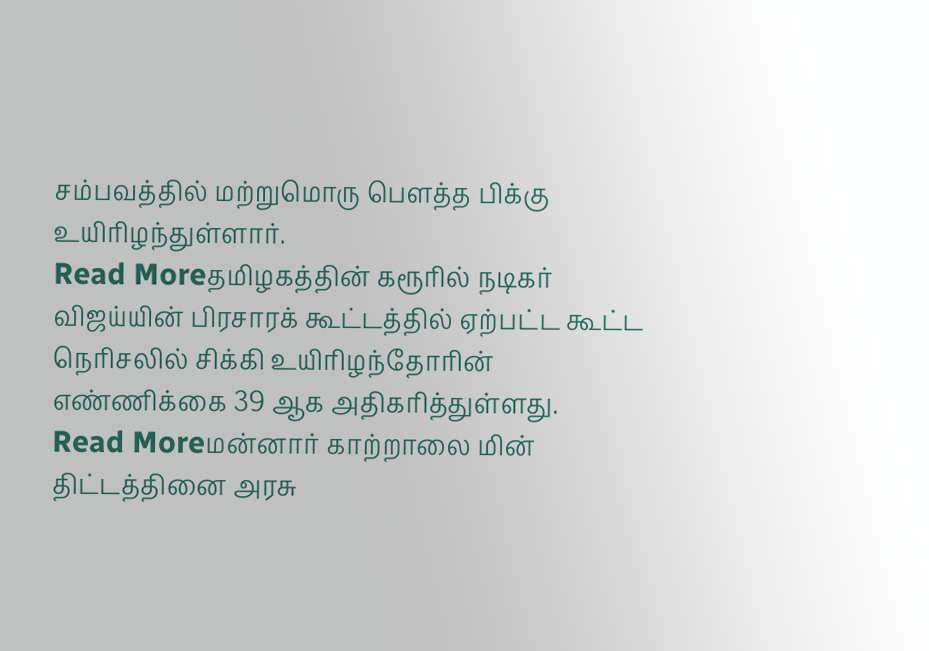சம்பவத்தில் மற்றுமொரு பௌத்த பிக்கு உயிரிழந்துள்ளார்.
Read Moreதமிழகத்தின் கரூரில் நடிகர் விஜய்யின் பிரசாரக் கூட்டத்தில் ஏற்பட்ட கூட்ட நெரிசலில் சிக்கி உயிரிழந்தோரின் எண்ணிக்கை 39 ஆக அதிகரித்துள்ளது.
Read Moreமன்னார் காற்றாலை மின் திட்டத்தினை அரசு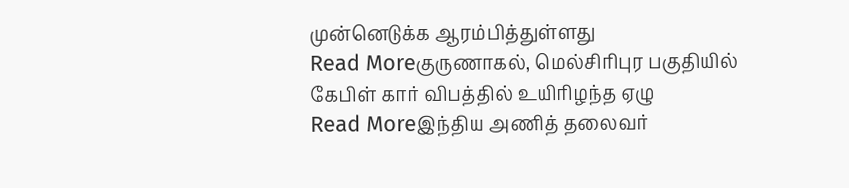முன்னெடுக்க ஆரம்பித்துள்ளது
Read Moreகுருணாகல், மெல்சிரிபுர பகுதியில் கேபிள் கார் விபத்தில் உயிரிழந்த ஏழு
Read Moreஇந்திய அணித் தலைவர்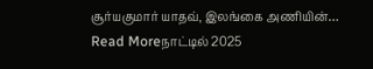சூர்யகுமார் யாதவ், இலங்கை அணியின்…
Read Moreநாட்டில் 2025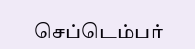செப்டெம்பர்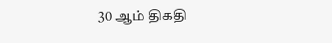30 ஆம் திகதி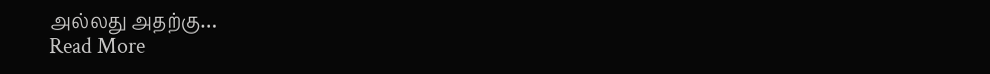அல்லது அதற்கு…
Read More